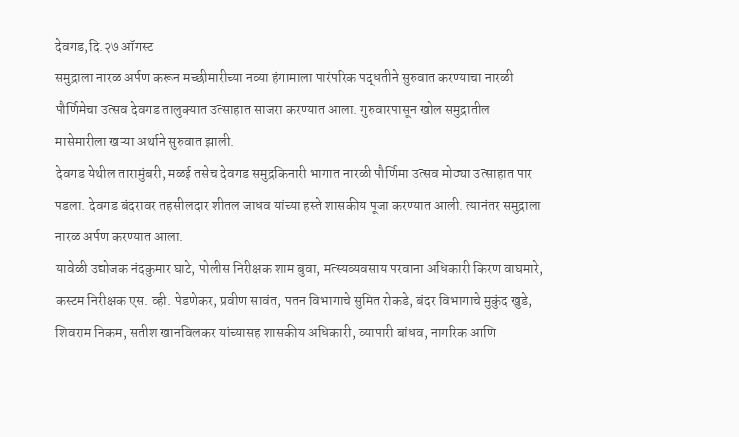देवगड,दि.२७ ऑगस्ट
समुद्राला नारळ अर्पण करून मच्छीमारीच्या नव्या हंगामाला पारंपरिक पद्धतीने सुरुवात करण्याचा नारळी पौर्णिमेचा उत्सव देवगड तालुक्यात उत्साहात साजरा करण्यात आला. गुरुवारपासून खोल समुद्रातील मासेमारीला खऱ्या अर्थाने सुरुवात झाली.
देवगड येथील तारामुंबरी, मळई तसेच देवगड समुद्रकिनारी भागात नारळी पौर्णिमा उत्सव मोठ्या उत्साहात पार पडला. देवगड बंदरावर तहसीलदार शीतल जाधव यांच्या हस्ते शासकीय पूजा करण्यात आली. त्यानंतर समुद्राला नारळ अर्पण करण्यात आला.
यावेळी उद्योजक नंदकुमार घाटे, पोलीस निरीक्षक शाम बुवा, मत्स्यव्यवसाय परवाना अधिकारी किरण वाघमारे, कस्टम निरीक्षक एस. व्ही. पेडणेकर, प्रवीण सावंत, पतन विभागाचे सुमित रोकडे, बंदर विभागाचे मुकुंद खुडे, शिवराम निकम, सतीश खानविलकर यांच्यासह शासकीय अधिकारी, व्यापारी बांधव, नागरिक आणि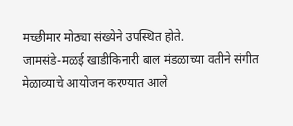मच्छीमार मोठ्या संख्येने उपस्थित होते.
जामसंडे-मळई खाडीकिनारी बाल मंडळाच्या वतीने संगीत मेळाव्याचे आयोजन करण्यात आले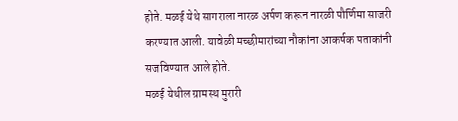होते. मळई येथे सागराला नारळ अर्पण करून नारळी पौर्णिमा साजरी करण्यात आली. यावेळी मच्छीमारांच्या नौकांना आकर्षक पताकांनी सजविण्यात आले होते.
मळई येथील ग्रामस्थ मुरारी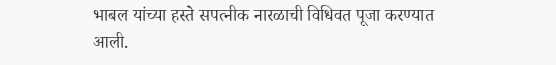भाबल यांच्या हस्ते सपत्नीक नारळाची विधिवत पूजा करण्यात आली.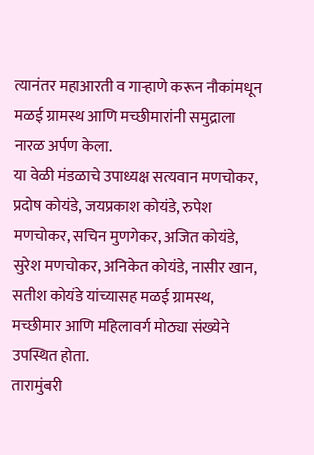त्यानंतर महाआरती व गाऱ्हाणे करून नौकांमधून मळई ग्रामस्थ आणि मच्छीमारांनी समुद्राला नारळ अर्पण केला.
या वेळी मंडळाचे उपाध्यक्ष सत्यवान मणचोकर, प्रदोष कोयंडे, जयप्रकाश कोयंडे, रुपेश मणचोकर, सचिन मुणगेकर, अजित कोयंडे, सुरेश मणचोकर, अनिकेत कोयंडे, नासीर खान, सतीश कोयंडे यांच्यासह मळई ग्रामस्थ, मच्छीमार आणि महिलावर्ग मोठ्या संख्येने उपस्थित होता.
तारामुंबरी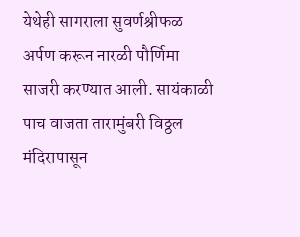येथेही सागराला सुवर्णश्रीफळ अर्पण करून नारळी पौर्णिमा साजरी करण्यात आली. सायंकाळी पाच वाजता तारामुंबरी विठ्ठल मंदिरापासून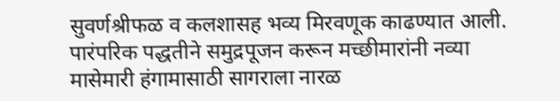सुवर्णश्रीफळ व कलशासह भव्य मिरवणूक काढण्यात आली. पारंपरिक पद्धतीने समुद्रपूजन करून मच्छीमारांनी नव्या मासेमारी हंगामासाठी सागराला नारळ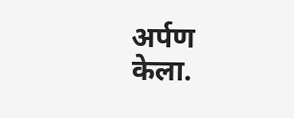अर्पण केला.